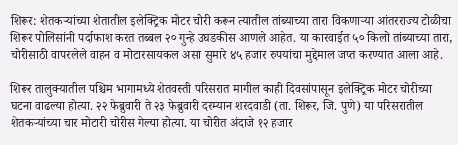शिरूर: शेतकऱ्यांच्या शेतातील इलेक्ट्रिक मोटर चोरी करून त्यातील तांब्याच्या तारा विकणाऱ्या आंतरराज्य टोळीचा शिरूर पोलिसांनी पर्दाफाश करत तब्बल २० गुन्हे उघडकीस आणले आहेत. या कारवाईत ५० किलो तांब्याच्या तारा, चोरीसाठी वापरलेले वाहन व मोटारसायकल असा सुमारे ४५ हजार रुपयांचा मुद्देमाल जप्त करण्यात आला आहे.

शिरूर तालुक्यातील पश्चिम भागामध्ये शेतवस्ती परिसरात मागील काही दिवसांपासून इलेक्ट्रिक मोटर चोरीच्या घटना वाढल्या होत्या. २२ फेब्रुवारी ते २३ फेब्रुवारी दरम्यान शरदवाडी (ता. शिरूर, जि. पुणे) या परिसरातील शेतकऱ्यांच्या चार मोटारी चोरीस गेल्या होत्या. या चोरीत अंदाजे १२ हजार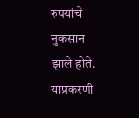रुपयांचे नुकसान झाले होते. याप्रकरणी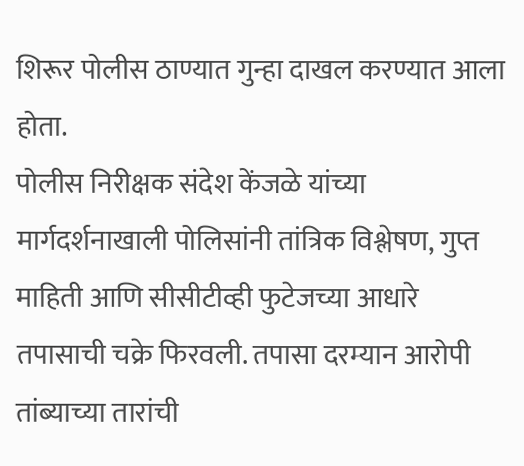शिरूर पोलीस ठाण्यात गुन्हा दाखल करण्यात आला होता.
पोलीस निरीक्षक संदेश केंजळे यांच्या मार्गदर्शनाखाली पोलिसांनी तांत्रिक विश्लेषण, गुप्त माहिती आणि सीसीटीव्ही फुटेजच्या आधारे तपासाची चक्रे फिरवली. तपासा दरम्यान आरोपी तांब्याच्या तारांची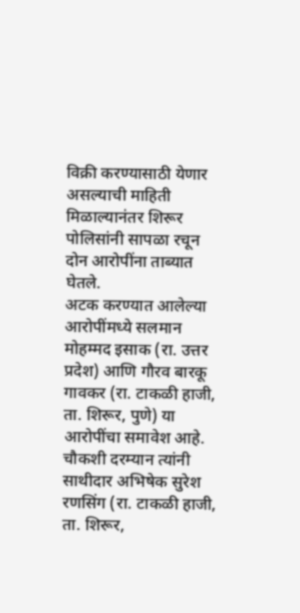विक्री करण्यासाठी येणार असल्याची माहिती मिळाल्यानंतर शिरूर पोलिसांनी सापळा रचून दोन आरोपींना ताब्यात घेतले.
अटक करण्यात आलेल्या आरोपींमध्ये सलमान मोहम्मद इसाक (रा. उत्तर प्रदेश) आणि गौरव बारकू गावकर (रा. टाकळी हाजी, ता. शिरूर, पुणे) या आरोपींचा समावेश आहे. चौकशी दरम्यान त्यांनी साथीदार अभिषेक सुरेश रणसिंग (रा. टाकळी हाजी, ता. शिरूर,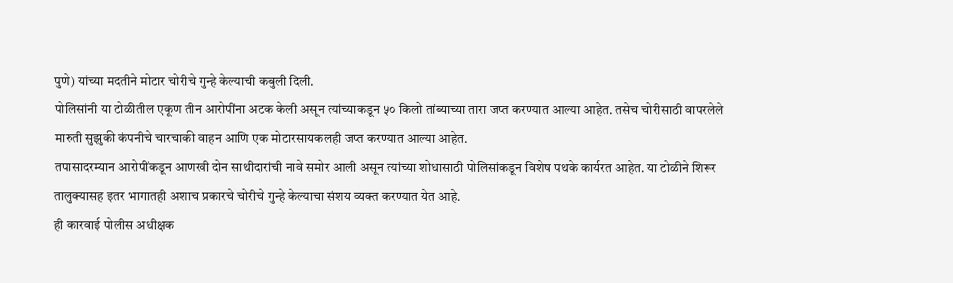पुणे) यांच्या मदतीने मोटार चोरीचे गुन्हे केल्याची कबुली दिली.
पोलिसांनी या टोळीतील एकूण तीन आरोपींना अटक केली असून त्यांच्याकडून ५० किलो तांब्याच्या तारा जप्त करण्यात आल्या आहेत. तसेच चोरीसाठी वापरलेले मारुती सुझुकी कंपनीचे चारचाकी वाहन आणि एक मोटारसायकलही जप्त करण्यात आल्या आहेत.
तपासादरम्यान आरोपींकडून आणखी दोन साथीदारांची नावे समोर आली असून त्यांच्या शोधासाठी पोलिसांकडून विशेष पथके कार्यरत आहेत. या टोळीने शिरूर तालुक्यासह इतर भागातही अशाच प्रकारचे चोरीचे गुन्हे केल्याचा संशय व्यक्त करण्यात येत आहे.
ही कारवाई पोलीस अधीक्षक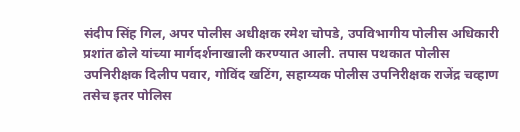संदीप सिंह गिल, अपर पोलीस अधीक्षक रमेश चोपडे, उपविभागीय पोलीस अधिकारी प्रशांत ढोले यांच्या मार्गदर्शनाखाली करण्यात आली. तपास पथकात पोलीस उपनिरीक्षक दिलीप पवार, गोविंद खटिंग, सहाय्यक पोलीस उपनिरीक्षक राजेंद्र चव्हाण तसेच इतर पोलिस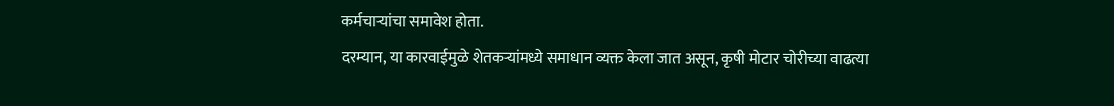कर्मचाऱ्यांचा समावेश होता.
दरम्यान, या कारवाईमुळे शेतकऱ्यांमध्ये समाधान व्यक्त केला जात असून, कृषी मोटार चोरीच्या वाढत्या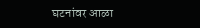घटनांवर आळा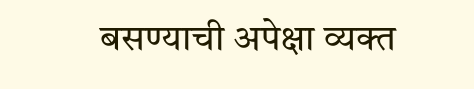बसण्याची अपेक्षा व्यक्त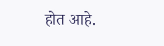होत आहे.